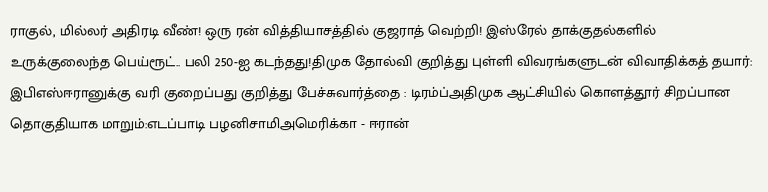ராகுல், மில்லர் அதிரடி வீண்! ஒரு ரன் வித்தியாசத்தில் குஜராத் வெற்றி! இஸ்ரேல் தாக்குதல்களில் உருக்குலைந்த பெய்ரூட்.. பலி 250-ஐ கடந்தது!திமுக தோல்வி குறித்து புள்ளி விவரங்களுடன் விவாதிக்கத் தயார்: இபிஎஸ்ஈரானுக்கு வரி குறைப்பது குறித்து பேச்சுவார்த்தை : டிரம்ப்அதிமுக ஆட்சியில் கொளத்தூர் சிறப்பான தொகுதியாக மாறும்:எடப்பாடி பழனிசாமிஅமெரிக்கா - ஈரான்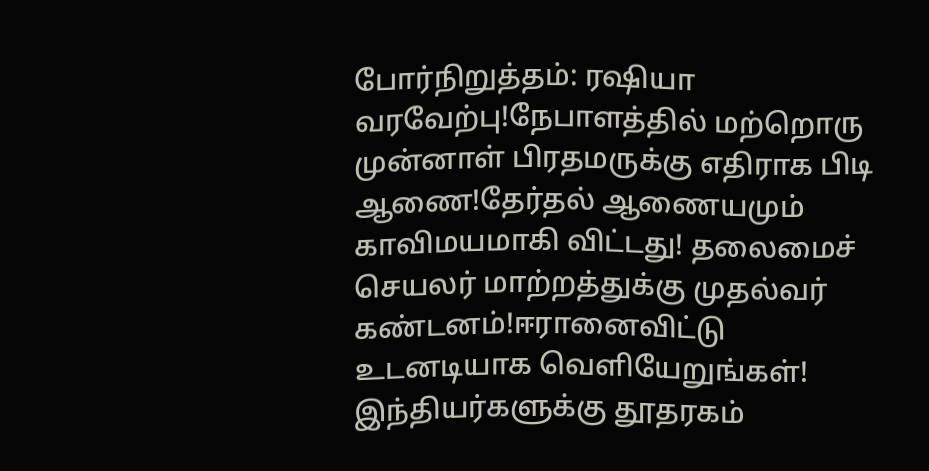போர்நிறுத்தம்: ரஷியா வரவேற்பு!நேபாளத்தில் மற்றொரு முன்னாள் பிரதமருக்கு எதிராக பிடி ஆணை!தேர்தல் ஆணையமும் காவிமயமாகி விட்டது! தலைமைச் செயலர் மாற்றத்துக்கு முதல்வர் கண்டனம்!ஈரானைவிட்டு உடனடியாக வெளியேறுங்கள்! இந்தியர்களுக்கு தூதரகம்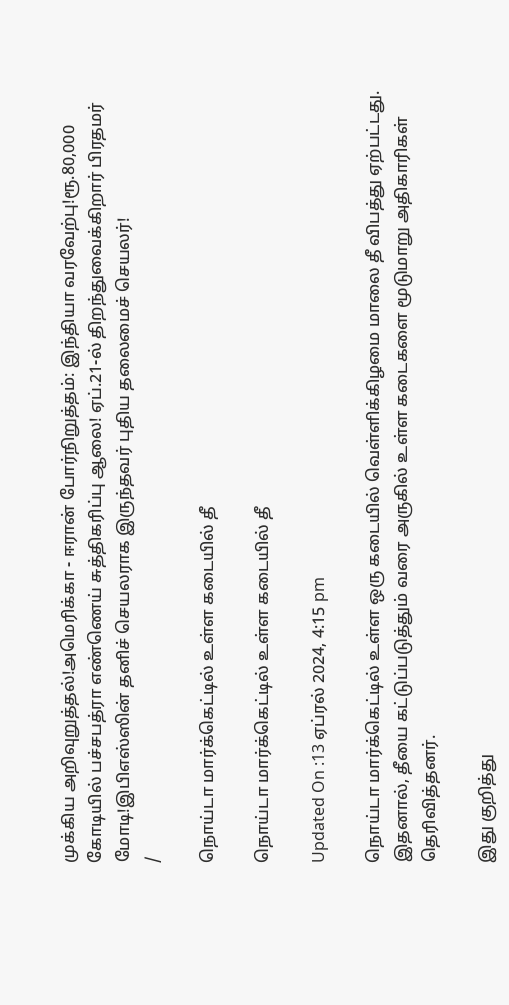முக்கிய அறிவுறுத்தல்!அமெரிக்கா - ஈரான் போர்நிறுத்தம்: இந்தியா வரவேற்பு!ரூ.80,000 கோடியில் பச்சபத்ரா எண்ணெய் சுத்திகரிப்பு ஆலை! ஏப்.21-ல் திறந்துவைக்கிறார் பிரதமர் மோடி!இபிஎஸ்ஸின் தனிச் செயலராக இருந்தவர் புதிய தலைமைச் செயலர்!
/

நொய்டா மார்க்கெட்டில் உள்ள கடையில் தீ

நொய்டா மார்க்கெட்டில் உள்ள கடையில் தீ

Updated On :13 ஏப்ரல் 2024, 4:15 pm

நொய்டா மார்க்கெட்டில் உள்ள ஒரு கடையில் வெள்ளிக்கிழமை மாலை தீ விபத்து ஏற்பட்டது. இதனால், தீயை கட்டுப்படுத்தும் வரை அருகில் உள்ள கடைகளை மூடுமாறு அதிகாரிகள் தெரிவித்தனர்.

இது குறித்து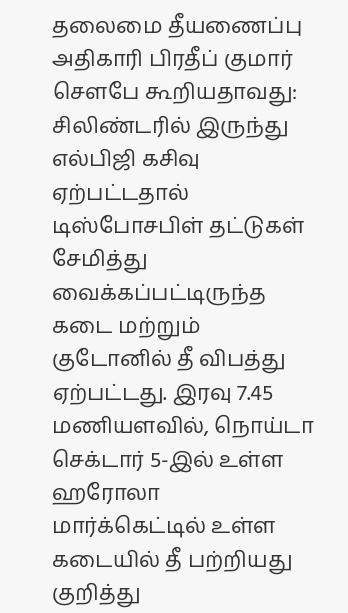தலைமை தீயணைப்பு அதிகாரி பிரதீப் குமார் சௌபே கூறியதாவது: சிலிண்டரில் இருந்து எல்பிஜி கசிவு ஏற்பட்டதால் டிஸ்போசபிள் தட்டுகள் சேமித்து வைக்கப்பட்டிருந்த கடை மற்றும் குடோனில் தீ விபத்து ஏற்பட்டது. இரவு 7.45 மணியளவில், நொய்டா செக்டார் 5-இல் உள்ள ஹரோலா மார்க்கெட்டில் உள்ள கடையில் தீ பற்றியது குறித்து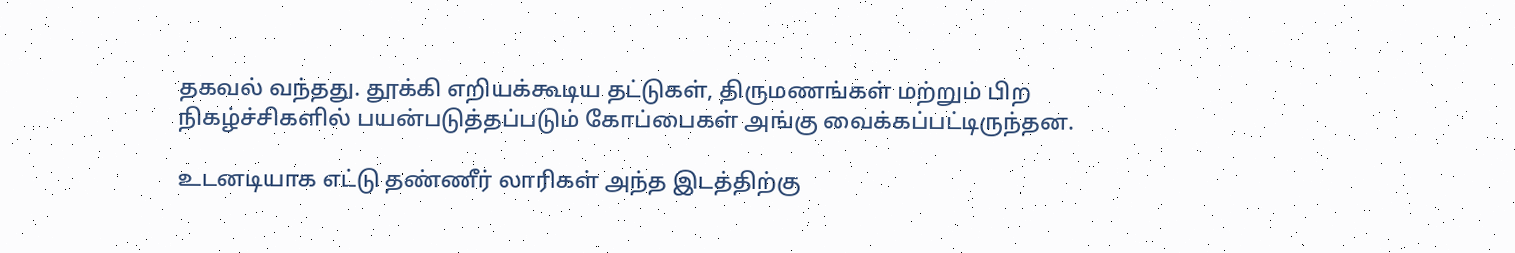தகவல் வந்தது. தூக்கி எறியக்கூடிய தட்டுகள், திருமணங்கள் மற்றும் பிற நிகழ்ச்சிகளில் பயன்படுத்தப்படும் கோப்பைகள் அங்கு வைக்கப்பட்டிருந்தன.

உடனடியாக எட்டு தண்ணீர் லாரிகள் அந்த இடத்திற்கு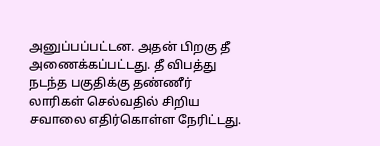அனுப்பப்பட்டன. அதன் பிறகு தீ அணைக்கப்பட்டது. தீ விபத்து நடந்த பகுதிக்கு தண்ணீர் லாரிகள் செல்வதில் சிறிய சவாலை எதிர்கொள்ள நேரிட்டது.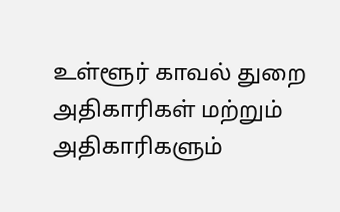உள்ளூர் காவல் துறை அதிகாரிகள் மற்றும் அதிகாரிகளும்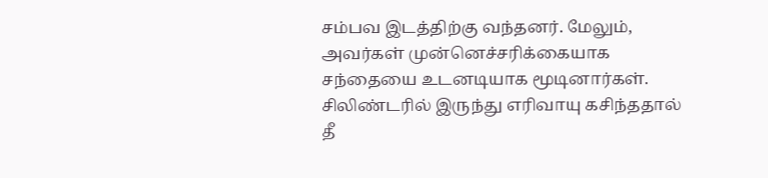சம்பவ இடத்திற்கு வந்தனர். மேலும், அவர்கள் முன்னெச்சரிக்கையாக சந்தையை உடனடியாக மூடினார்கள். சிலிண்டரில் இருந்து எரிவாயு கசிந்ததால் தீ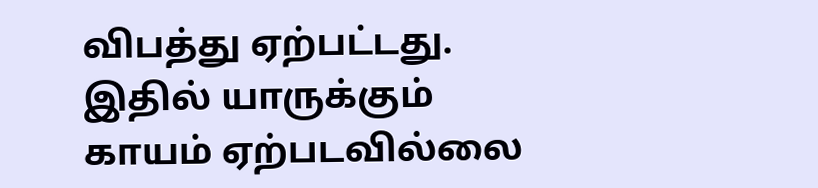விபத்து ஏற்பட்டது. இதில் யாருக்கும் காயம் ஏற்படவில்லை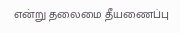என்று தலைமை தீயணைப்பு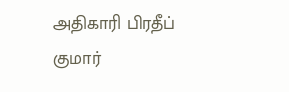அதிகாரி பிரதீப் குமார்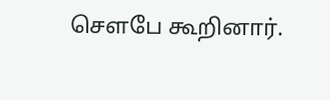சௌபே கூறினார்.